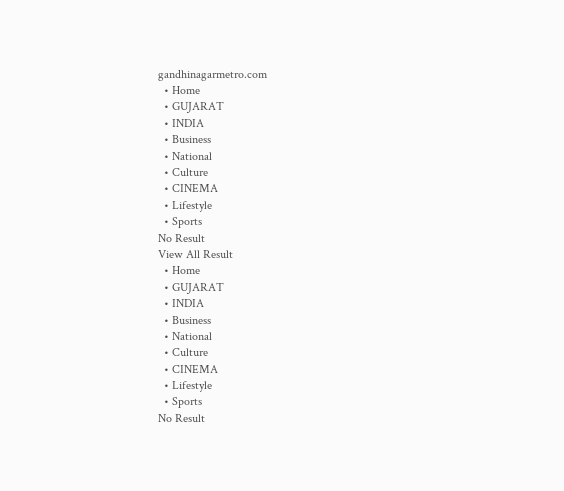gandhinagarmetro.com
  • Home
  • GUJARAT
  • INDIA
  • Business
  • National
  • Culture
  • CINEMA
  • Lifestyle
  • Sports
No Result
View All Result
  • Home
  • GUJARAT
  • INDIA
  • Business
  • National
  • Culture
  • CINEMA
  • Lifestyle
  • Sports
No Result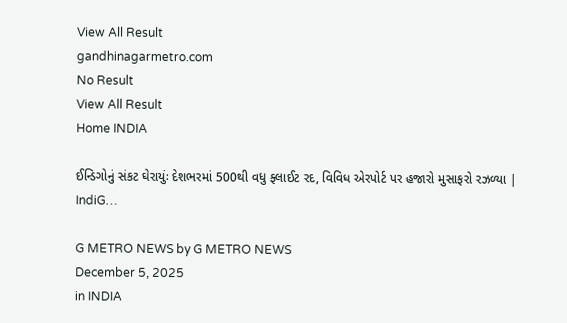View All Result
gandhinagarmetro.com
No Result
View All Result
Home INDIA

ઈન્ડિગોનું સંકટ ઘેરાયુંઃ દેશભરમાં 500થી વધુ ફ્લાઈટ રદ, વિવિધ એરપોર્ટ પર હજારો મુસાફરો રઝળ્યા | IndiG…

G METRO NEWS by G METRO NEWS
December 5, 2025
in INDIA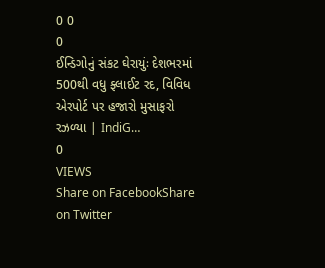0 0
0
ઈન્ડિગોનું સંકટ ઘેરાયુંઃ દેશભરમાં 500થી વધુ ફ્લાઈટ રદ, વિવિધ એરપોર્ટ પર હજારો મુસાફરો રઝળ્યા | IndiG…
0
VIEWS
Share on FacebookShare on Twitter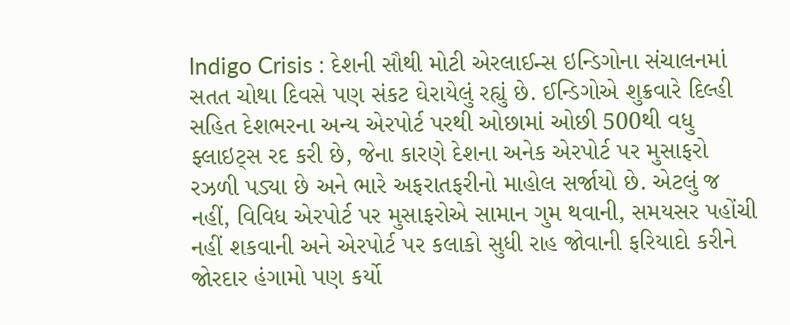Indigo Crisis : દેશની સૌથી મોટી એરલાઈન્સ ઇન્ડિગોના સંચાલનમાં સતત ચોથા દિવસે પણ સંકટ ઘેરાયેલું રહ્યું છે. ઈન્ડિગોએ શુક્રવારે દિલ્હી સહિત દેશભરના અન્ય એરપોર્ટ પરથી ઓછામાં ઓછી 500થી વધુ ફ્લાઇટ્સ રદ કરી છે, જેના કારણે દેશના અનેક એરપોર્ટ પર મુસાફરો રઝળી પડ્યા છે અને ભારે અફરાતફરીનો માહોલ સર્જાયો છે. એટલું જ નહીં, વિવિધ એરપોર્ટ પર મુસાફરોએ સામાન ગુમ થવાની, સમયસર પહોંચી નહીં શકવાની અને એરપોર્ટ પર કલાકો સુધી રાહ જોવાની ફરિયાદો કરીને જોરદાર હંગામો પણ કર્યો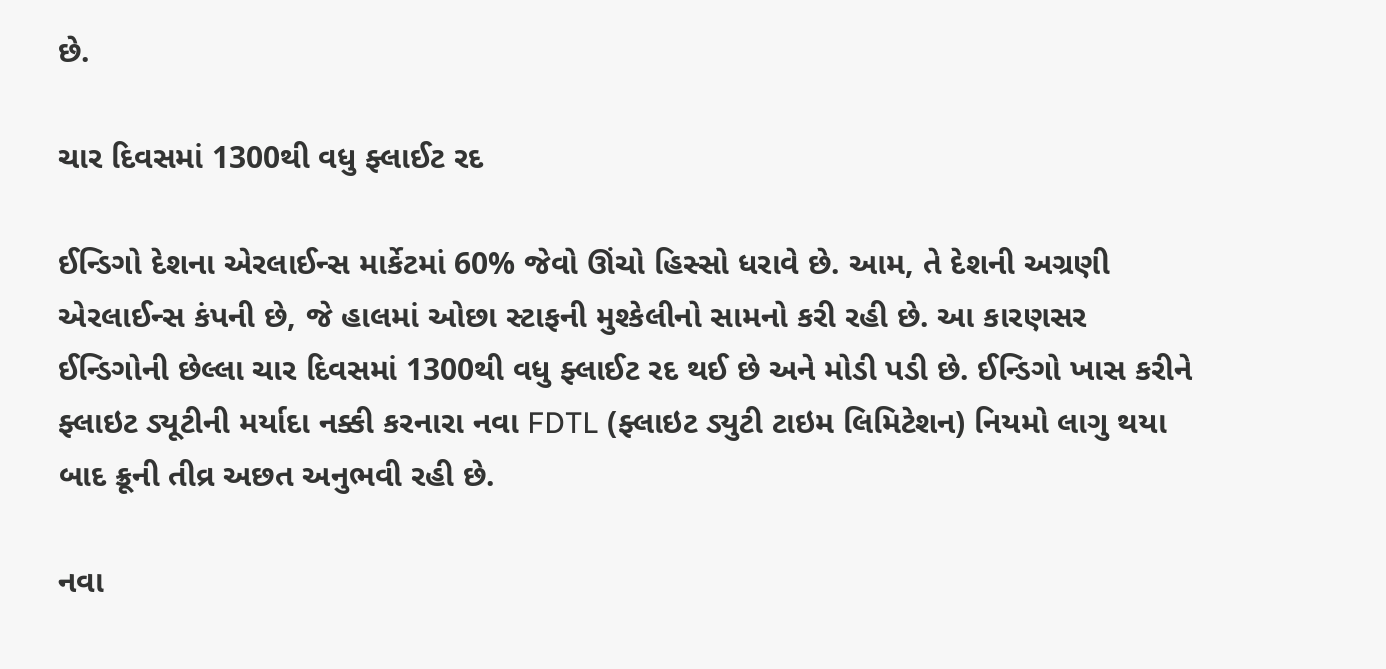છે.

ચાર દિવસમાં 1300થી વધુ ફ્લાઈટ રદ

ઈન્ડિગો દેશના એરલાઈન્સ માર્કેટમાં 60% જેવો ઊંચો હિસ્સો ધરાવે છે. આમ, તે દેશની અગ્રણી એરલાઈન્સ કંપની છે, જે હાલમાં ઓછા સ્ટાફની મુશ્કેલીનો સામનો કરી રહી છે. આ કારણસર ઈન્ડિગોની છેલ્લા ચાર દિવસમાં 1300થી વધુ ફ્લાઈટ રદ થઈ છે અને મોડી પડી છે. ઈન્ડિગો ખાસ કરીને ફ્લાઇટ ડ્યૂટીની મર્યાદા નક્કી કરનારા નવા FDTL (ફ્લાઇટ ડ્યુટી ટાઇમ લિમિટેશન) નિયમો લાગુ થયા બાદ ક્રૂની તીવ્ર અછત અનુભવી રહી છે.

નવા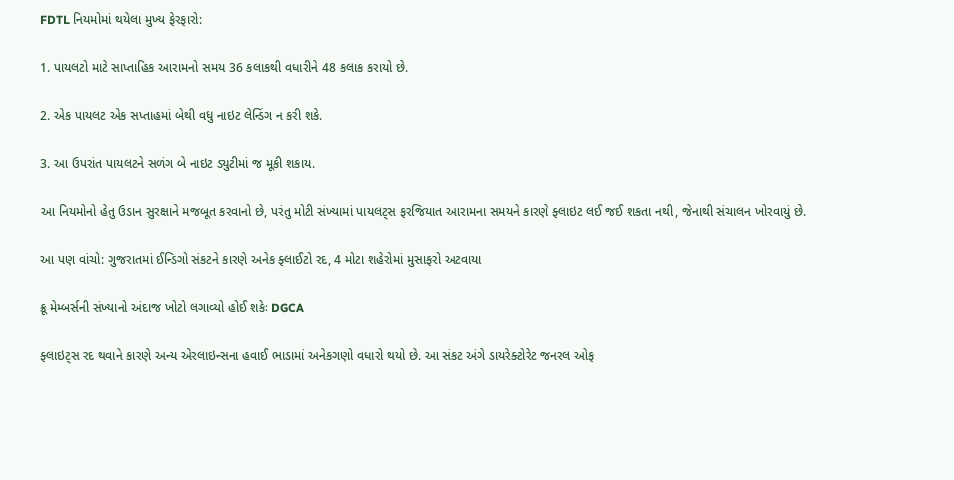FDTL નિયમોમાં થયેલા મુખ્ય ફેરફારો:

1. પાયલટો માટે સાપ્તાહિક આરામનો સમય 36 કલાકથી વધારીને 48 કલાક કરાયો છે.

2. એક પાયલટ એક સપ્તાહમાં બેથી વધુ નાઇટ લેન્ડિંગ ન કરી શકે.

3. આ ઉપરાંત પાયલટને સળંગ બે નાઇટ ડ્યુટીમાં જ મૂકી શકાય.

આ નિયમોનો હેતુ ઉડાન સુરક્ષાને મજબૂત કરવાનો છે, પરંતુ મોટી સંખ્યામાં પાયલટ્સ ફરજિયાત આરામના સમયને કારણે ફ્લાઇટ લઈ જઈ શકતા નથી, જેનાથી સંચાલન ખોરવાયું છે.

આ પણ વાંચો: ગુજરાતમાં ઈન્ડિગો સંકટને કારણે અનેક ફ્લાઈટો રદ, 4 મોટા શહેરોમાં મુસાફરો અટવાયા

ક્રૂ મેમ્બર્સની સંખ્યાનો અંદાજ ખોટો લગાવ્યો હોઈ શકેઃ DGCA

ફ્લાઇટ્સ રદ થવાને કારણે અન્ય એરલાઇન્સના હવાઈ ભાડામાં અનેકગણો વધારો થયો છે. આ સંકટ અંગે ડાયરેક્ટોરેટ જનરલ ઓફ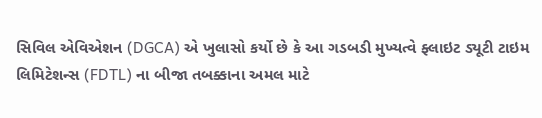સિવિલ એવિએશન (DGCA) એ ખુલાસો કર્યો છે કે આ ગડબડી મુખ્યત્વે ફ્લાઇટ ડ્યૂટી ટાઇમ લિમિટેશન્સ (FDTL) ના બીજા તબક્કાના અમલ માટે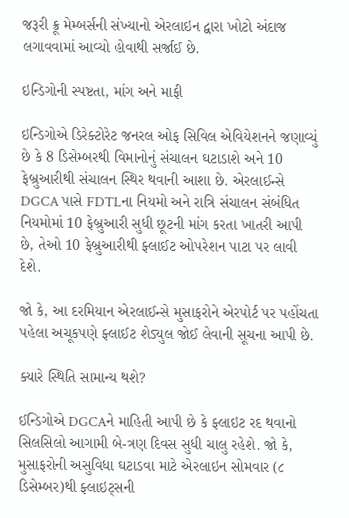જરૂરી ક્રૂ મેમ્બર્સની સંખ્યાનો એરલાઇન દ્વારા ખોટો અંદાજ લગાવવામાં આવ્યો હોવાથી સર્જાઈ છે.

ઇન્ડિગોની સ્પષ્ટતા, માંગ અને માફી

ઇન્ડિગોએ ડિરેક્ટોરેટ જનરલ ઓફ સિવિલ એવિયેશનને જણાવ્યું છે કે 8 ડિસેમ્બરથી વિમાનોનું સંચાલન ઘટાડાશે અને 10 ફેબ્રુઆરીથી સંચાલન સ્થિર થવાની આશા છે. એરલાઈન્સે DGCA પાસે FDTLના નિયમો અને રાત્રિ સંચાલન સંબંધિત નિયમોમાં 10 ફેબ્રુઆરી સુધી છૂટની માંગ કરતા ખાતરી આપી છે, તેઓ 10 ફેબ્રુઆરીથી ફ્લાઈટ ઓપરેશન પાટા પર લાવી દેશે.

જો કે, આ દરમિયાન એરલાઈન્સે મુસાફરોને એરપોર્ટ પર પહોંચતા પહેલા અચૂકપણે ફ્લાઈટ શેડ્યુલ જોઈ લેવાની સૂચના આપી છે.

ક્યારે સ્થિતિ સામાન્ય થશે?

ઈન્ડિગોએ DGCAને માહિતી આપી છે કે ફ્લાઇટ રદ થવાનો સિલસિલો આગામી બે-ત્રણ દિવસ સુધી ચાલુ રહેશે. જો કે, મુસાફરોની અસુવિધા ઘટાડવા માટે એરલાઇન સોમવાર (૮ ડિસેમ્બર)થી ફ્લાઇટ્સની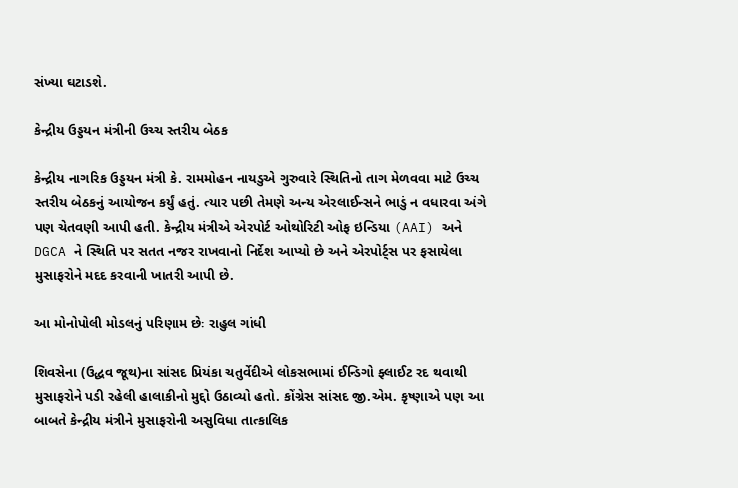સંખ્યા ઘટાડશે.

કેન્દ્રીય ઉડ્ડયન મંત્રીની ઉચ્ચ સ્તરીય બેઠક

કેન્દ્રીય નાગરિક ઉડ્ડયન મંત્રી કે. રામમોહન નાયડુએ ગુરુવારે સ્થિતિનો તાગ મેળવવા માટે ઉચ્ચ સ્તરીય બેઠકનું આયોજન કર્યું હતું. ત્યાર પછી તેમણે અન્ય એરલાઈન્સને ભાડું ન વધારવા અંગે પણ ચેતવણી આપી હતી. કેન્દ્રીય મંત્રીએ એરપોર્ટ ઓથોરિટી ઓફ ઇન્ડિયા (AAI) અને DGCA ને સ્થિતિ પર સતત નજર રાખવાનો નિર્દેશ આપ્યો છે અને એરપોર્ટ્સ પર ફસાયેલા મુસાફરોને મદદ કરવાની ખાતરી આપી છે.

આ મોનોપોલી મોડલનું પરિણામ છેઃ રાહુલ ગાંધી

શિવસેના (ઉદ્ધવ જૂથ)ના સાંસદ પ્રિયંકા ચતુર્વેદીએ લોકસભામાં ઈન્ડિગો ફ્લાઈટ રદ થવાથી મુસાફરોને પડી રહેલી હાલાકીનો મુદ્દો ઉઠાવ્યો હતો. કોંગ્રેસ સાંસદ જી.એમ. કૃષ્ણાએ પણ આ બાબતે કેન્દ્રીય મંત્રીને મુસાફરોની અસુવિધા તાત્કાલિક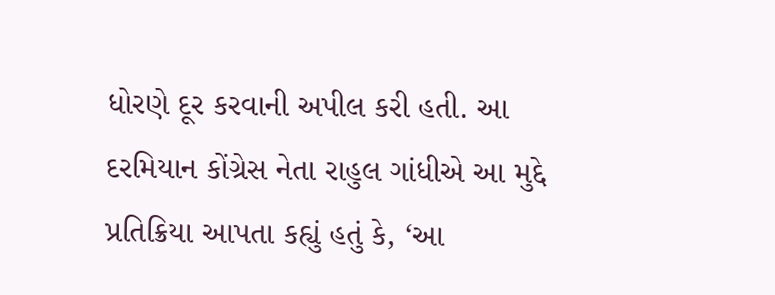ધોરણે દૂર કરવાની અપીલ કરી હતી. આ દરમિયાન કોંગ્રેસ નેતા રાહુલ ગાંધીએ આ મુદ્દે પ્રતિક્રિયા આપતા કહ્યું હતું કે, ‘આ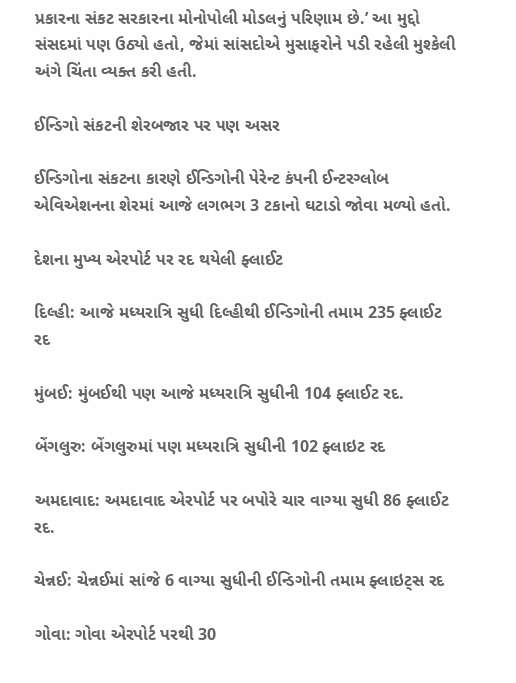પ્રકારના સંકટ સરકારના મોનોપોલી મોડલનું પરિણામ છે.’ આ મુદ્દો સંસદમાં પણ ઉઠ્યો હતો, જેમાં સાંસદોએ મુસાફરોને પડી રહેલી મુશ્કેલી અંગે ચિંતા વ્યક્ત કરી હતી.

ઈન્ડિગો સંકટની શેરબજાર પર પણ અસર

ઈન્ડિગોના સંકટના કારણે ઈન્ડિગોની પેરેન્ટ કંપની ઈન્ટરગ્લોબ એવિએશનના શેરમાં આજે લગભગ 3 ટકાનો ઘટાડો જોવા મળ્યો હતો.

દેશના મુખ્ય એરપોર્ટ પર રદ થયેલી ફ્લાઈટ

દિલ્હી: આજે મધ્યરાત્રિ સુધી દિલ્હીથી ઈન્ડિગોની તમામ 235 ફ્લાઈટ રદ

મુંબઈ: મુંબઈથી પણ આજે મધ્યરાત્રિ સુધીની 104 ફ્લાઈટ રદ.

બેંગલુરુ: બેંગલુરુમાં પણ મધ્યરાત્રિ સુધીની 102 ફ્લાઇટ રદ

અમદાવાદ: અમદાવાદ એરપોર્ટ પર બપોરે ચાર વાગ્યા સુધી 86 ફ્લાઈટ રદ.

ચેન્નઈ: ચેન્નઈમાં સાંજે 6 વાગ્યા સુધીની ઈન્ડિગોની તમામ ફ્લાઇટ્સ રદ

ગોવા: ગોવા એરપોર્ટ પરથી 30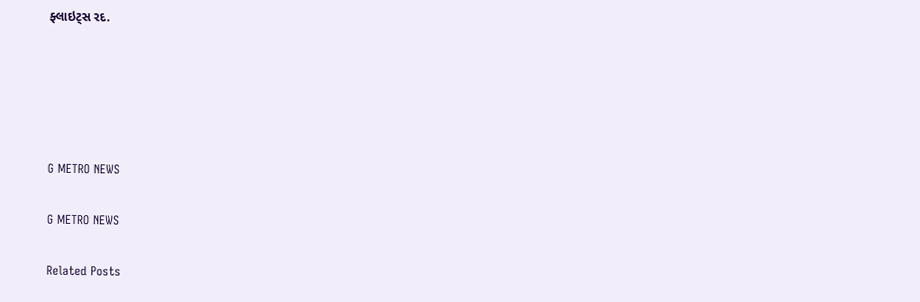ફ્લાઇટ્સ રદ.





G METRO NEWS

G METRO NEWS

Related Posts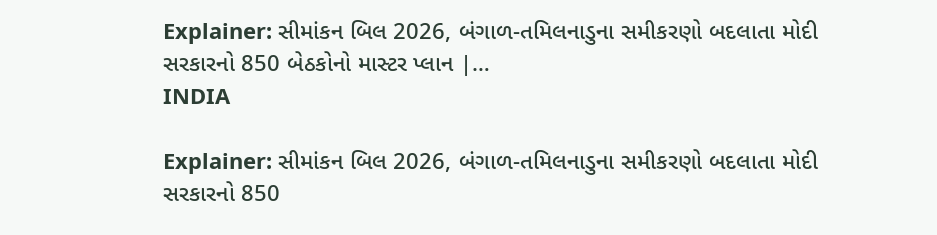Explainer: સીમાંકન બિલ 2026, બંગાળ-તમિલનાડુના સમીકરણો બદલાતા મોદી સરકારનો 850 બેઠકોનો માસ્ટર પ્લાન |…
INDIA

Explainer: સીમાંકન બિલ 2026, બંગાળ-તમિલનાડુના સમીકરણો બદલાતા મોદી સરકારનો 850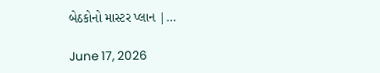બેઠકોનો માસ્ટર પ્લાન |…

June 17, 2026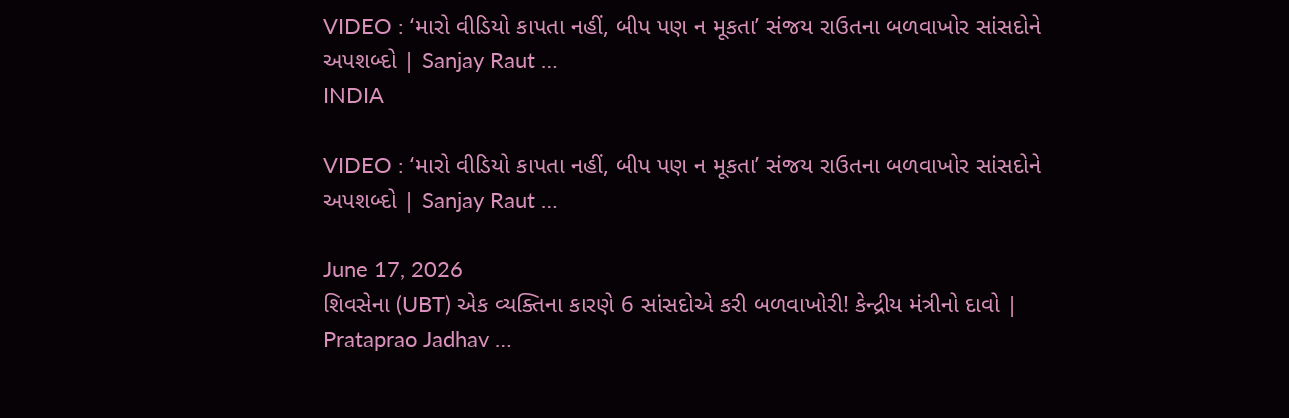VIDEO : ‘મારો વીડિયો કાપતા નહીં, બીપ પણ ન મૂકતા’ સંજય રાઉતના બળવાખોર સાંસદોને અપશબ્દો | Sanjay Raut …
INDIA

VIDEO : ‘મારો વીડિયો કાપતા નહીં, બીપ પણ ન મૂકતા’ સંજય રાઉતના બળવાખોર સાંસદોને અપશબ્દો | Sanjay Raut …

June 17, 2026
શિવસેના (UBT) એક વ્યક્તિના કારણે 6 સાંસદોએ કરી બળવાખોરી! કેન્દ્રીય મંત્રીનો દાવો | Prataprao Jadhav …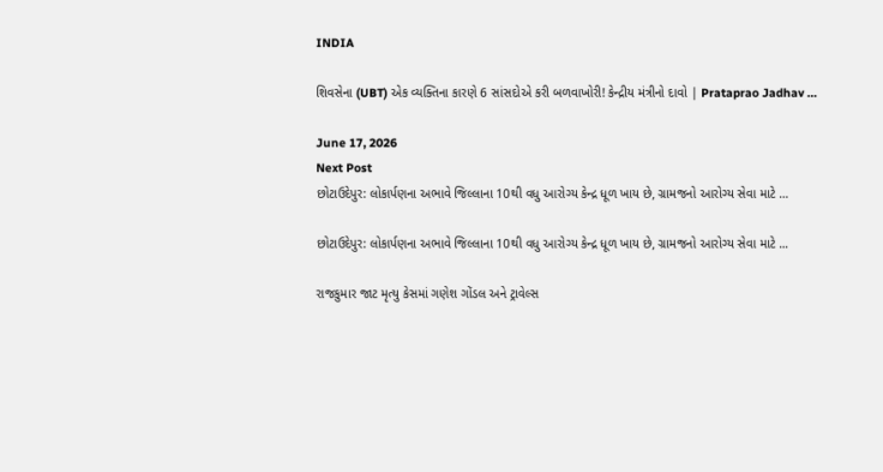INDIA

શિવસેના (UBT) એક વ્યક્તિના કારણે 6 સાંસદોએ કરી બળવાખોરી! કેન્દ્રીય મંત્રીનો દાવો | Prataprao Jadhav …

June 17, 2026
Next Post
છોટાઉદેપુર: લોકાર્પણના અભાવે જિલ્લાના 10થી વધુ આરોગ્ય કેન્દ્ર ધૂળ ખાય છે, ગ્રામજનો આરોગ્ય સેવા માટે …

છોટાઉદેપુર: લોકાર્પણના અભાવે જિલ્લાના 10થી વધુ આરોગ્ય કેન્દ્ર ધૂળ ખાય છે, ગ્રામજનો આરોગ્ય સેવા માટે ...

રાજકુમાર જાટ મૃત્યુ કેસમાં ગણેશ ગોંડલ અને ટ્રાવેલ્સ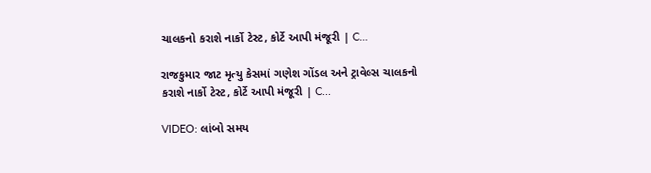ચાલકનો કરાશે નાર્કો ટેસ્ટ, કોર્ટે આપી મંજૂરી | C…

રાજકુમાર જાટ મૃત્યુ કેસમાં ગણેશ ગોંડલ અને ટ્રાવેલ્સ ચાલકનો કરાશે નાર્કો ટેસ્ટ, કોર્ટે આપી મંજૂરી | C...

VIDEO: લાંબો સમય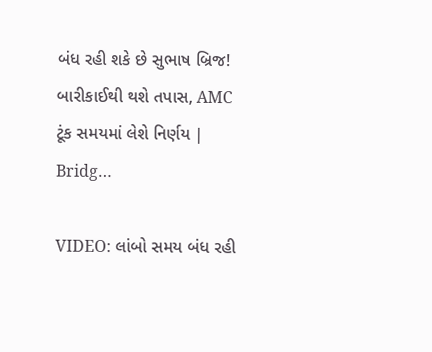બંધ રહી શકે છે સુભાષ બ્રિજ! બારીકાઈથી થશે તપાસ, AMC ટૂંક સમયમાં લેશે નિર્ણય | Bridg…

VIDEO: લાંબો સમય બંધ રહી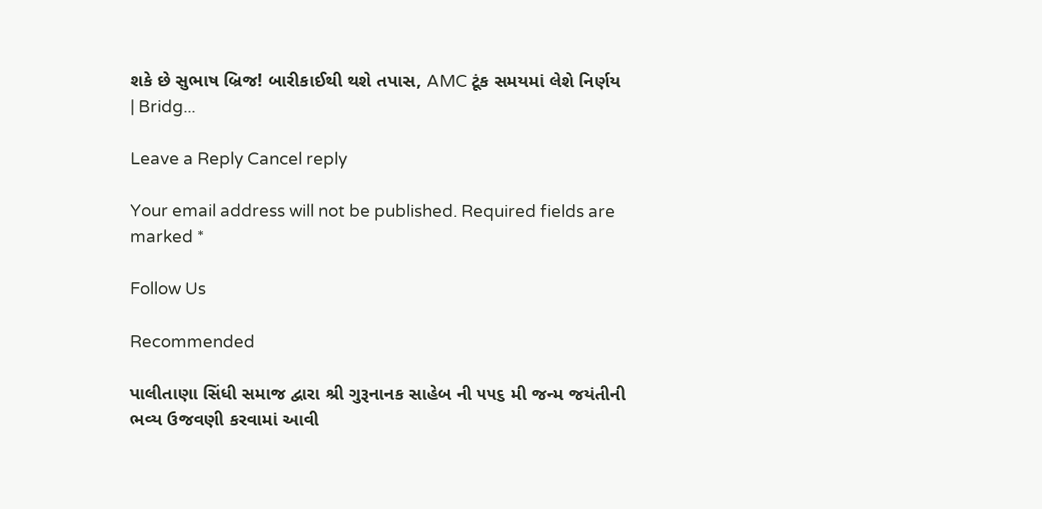શકે છે સુભાષ બ્રિજ! બારીકાઈથી થશે તપાસ, AMC ટૂંક સમયમાં લેશે નિર્ણય | Bridg...

Leave a Reply Cancel reply

Your email address will not be published. Required fields are marked *

Follow Us

Recommended

પાલીતાણા સિંધી સમાજ દ્વારા શ્રી ગુરૂનાનક સાહેબ ની ૫૫૬ મી જન્મ જયંતીની ભવ્ય ઉજવણી કરવામાં આવી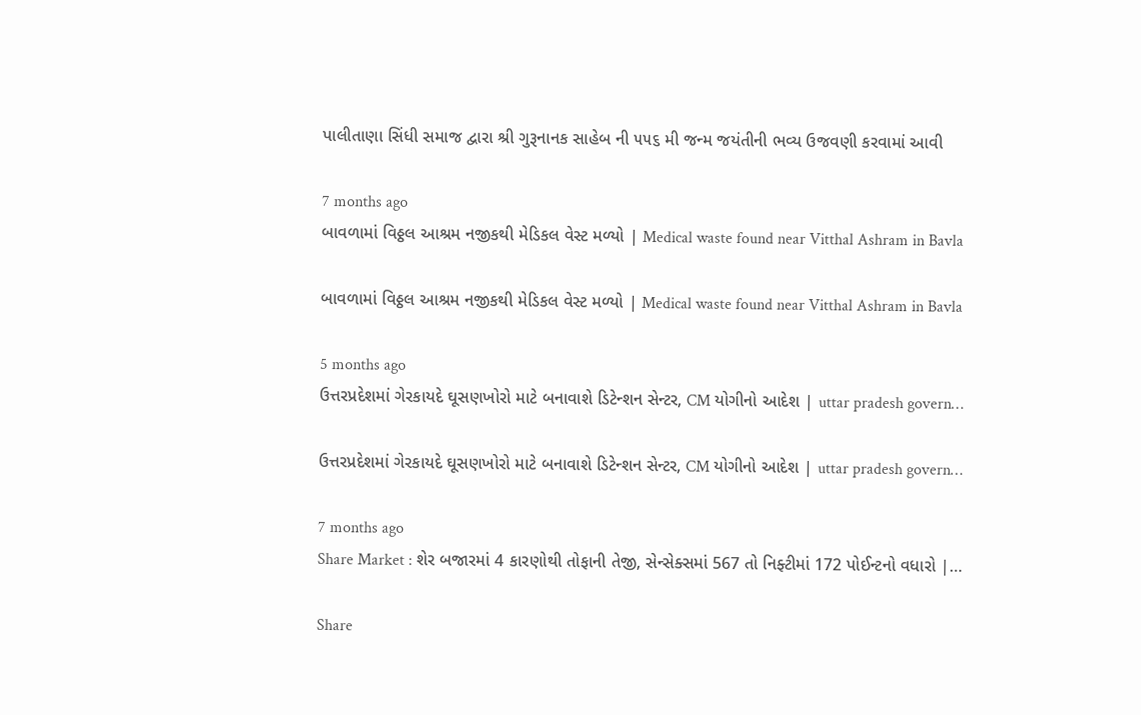પાલીતાણા સિંધી સમાજ દ્વારા શ્રી ગુરૂનાનક સાહેબ ની ૫૫૬ મી જન્મ જયંતીની ભવ્ય ઉજવણી કરવામાં આવી

7 months ago
બાવળામાં વિઠ્ઠલ આશ્રમ નજીકથી મેડિકલ વેસ્ટ મળ્યો | Medical waste found near Vitthal Ashram in Bavla

બાવળામાં વિઠ્ઠલ આશ્રમ નજીકથી મેડિકલ વેસ્ટ મળ્યો | Medical waste found near Vitthal Ashram in Bavla

5 months ago
ઉત્તરપ્રદેશમાં ગેરકાયદે ઘૂસણખોરો માટે બનાવાશે ડિટેન્શન સેન્ટર, CM યોગીનો આદેશ | uttar pradesh govern…

ઉત્તરપ્રદેશમાં ગેરકાયદે ઘૂસણખોરો માટે બનાવાશે ડિટેન્શન સેન્ટર, CM યોગીનો આદેશ | uttar pradesh govern…

7 months ago
Share Market : શેર બજારમાં 4 કારણોથી તોફાની તેજી, સેન્સેક્સમાં 567 તો નિફ્ટીમાં 172 પોઈન્ટનો વધારો |…

Share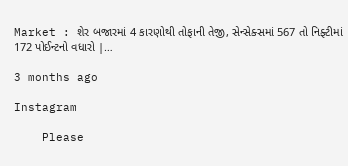Market : શેર બજારમાં 4 કારણોથી તોફાની તેજી, સેન્સેક્સમાં 567 તો નિફ્ટીમાં 172 પોઈન્ટનો વધારો |…

3 months ago

Instagram

    Please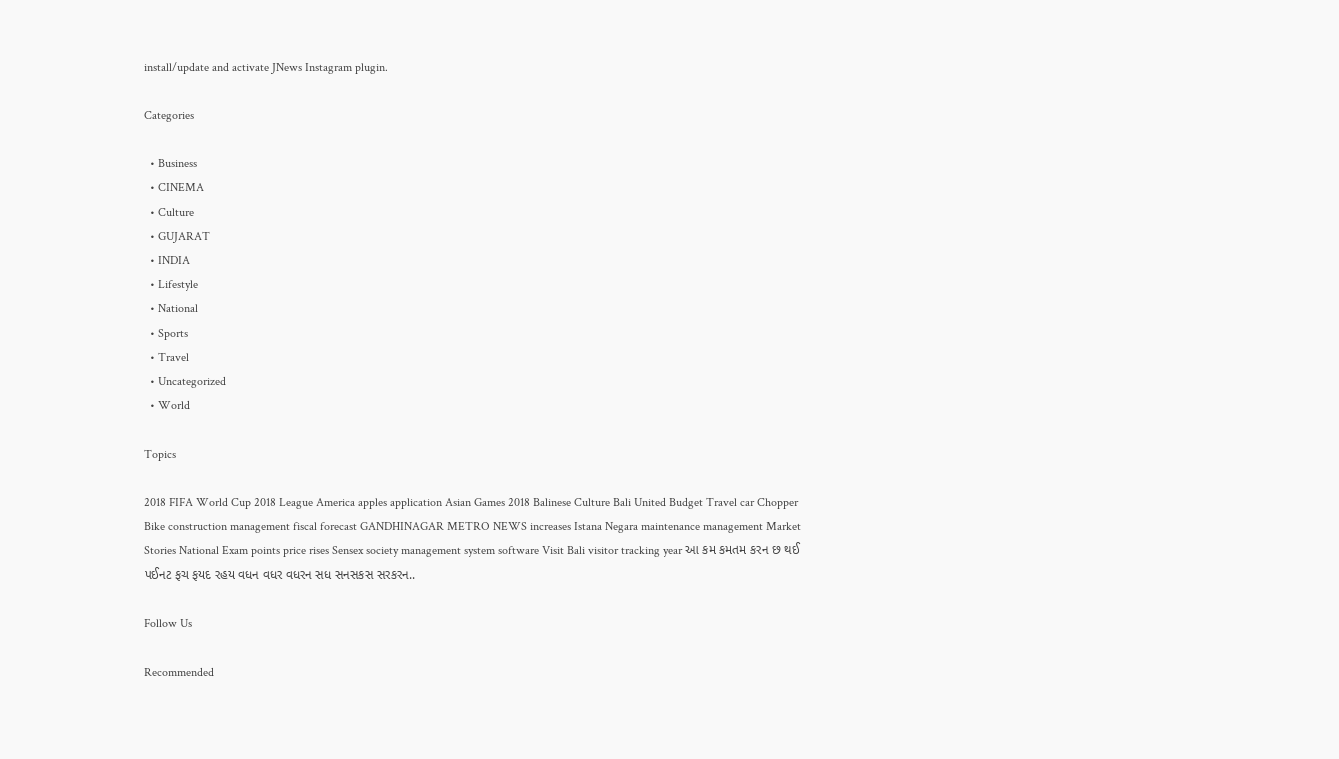install/update and activate JNews Instagram plugin.

Categories

  • Business
  • CINEMA
  • Culture
  • GUJARAT
  • INDIA
  • Lifestyle
  • National
  • Sports
  • Travel
  • Uncategorized
  • World

Topics

2018 FIFA World Cup 2018 League America apples application Asian Games 2018 Balinese Culture Bali United Budget Travel car Chopper Bike construction management fiscal forecast GANDHINAGAR METRO NEWS increases Istana Negara maintenance management Market Stories National Exam points price rises Sensex society management system software Visit Bali visitor tracking year આ કમ કમતમ કરન છ થઈ પઈનટ ફચ ફયદ રહય વધન વધર વધરન સધ સનસકસ સરકરન..

Follow Us

Recommended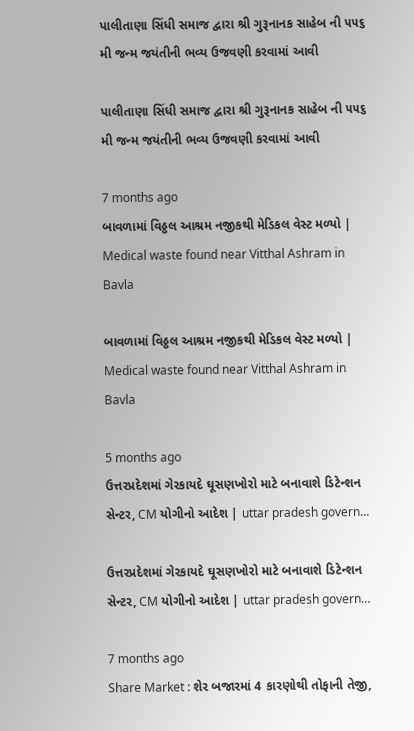પાલીતાણા સિંધી સમાજ દ્વારા શ્રી ગુરૂનાનક સાહેબ ની ૫૫૬ મી જન્મ જયંતીની ભવ્ય ઉજવણી કરવામાં આવી

પાલીતાણા સિંધી સમાજ દ્વારા શ્રી ગુરૂનાનક સાહેબ ની ૫૫૬ મી જન્મ જયંતીની ભવ્ય ઉજવણી કરવામાં આવી

7 months ago
બાવળામાં વિઠ્ઠલ આશ્રમ નજીકથી મેડિકલ વેસ્ટ મળ્યો | Medical waste found near Vitthal Ashram in Bavla

બાવળામાં વિઠ્ઠલ આશ્રમ નજીકથી મેડિકલ વેસ્ટ મળ્યો | Medical waste found near Vitthal Ashram in Bavla

5 months ago
ઉત્તરપ્રદેશમાં ગેરકાયદે ઘૂસણખોરો માટે બનાવાશે ડિટેન્શન સેન્ટર, CM યોગીનો આદેશ | uttar pradesh govern…

ઉત્તરપ્રદેશમાં ગેરકાયદે ઘૂસણખોરો માટે બનાવાશે ડિટેન્શન સેન્ટર, CM યોગીનો આદેશ | uttar pradesh govern…

7 months ago
Share Market : શેર બજારમાં 4 કારણોથી તોફાની તેજી,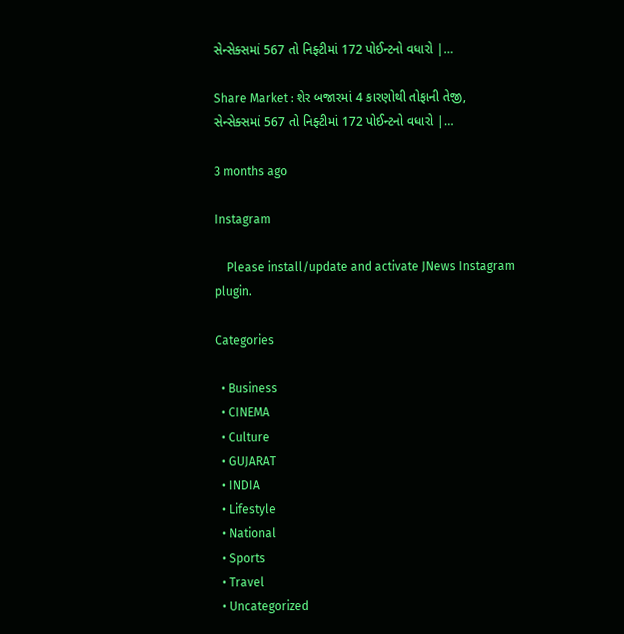સેન્સેક્સમાં 567 તો નિફ્ટીમાં 172 પોઈન્ટનો વધારો |…

Share Market : શેર બજારમાં 4 કારણોથી તોફાની તેજી, સેન્સેક્સમાં 567 તો નિફ્ટીમાં 172 પોઈન્ટનો વધારો |…

3 months ago

Instagram

    Please install/update and activate JNews Instagram plugin.

Categories

  • Business
  • CINEMA
  • Culture
  • GUJARAT
  • INDIA
  • Lifestyle
  • National
  • Sports
  • Travel
  • Uncategorized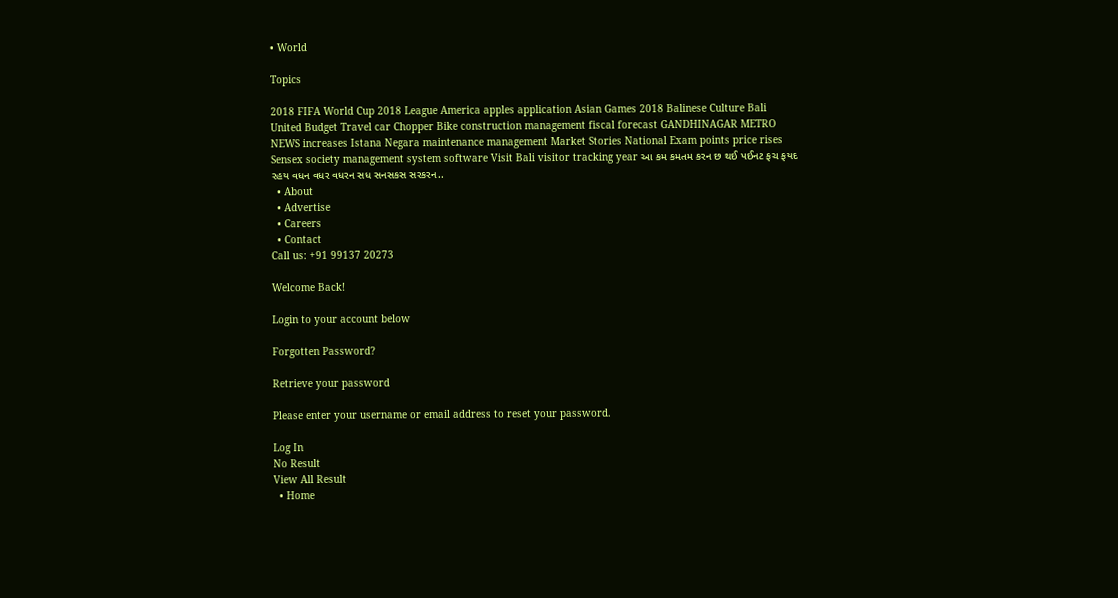• World

Topics

2018 FIFA World Cup 2018 League America apples application Asian Games 2018 Balinese Culture Bali United Budget Travel car Chopper Bike construction management fiscal forecast GANDHINAGAR METRO NEWS increases Istana Negara maintenance management Market Stories National Exam points price rises Sensex society management system software Visit Bali visitor tracking year આ કમ કમતમ કરન છ થઈ પઈનટ ફચ ફયદ રહય વધન વધર વધરન સધ સનસકસ સરકરન..
  • About
  • Advertise
  • Careers
  • Contact
Call us: +91 99137 20273

Welcome Back!

Login to your account below

Forgotten Password?

Retrieve your password

Please enter your username or email address to reset your password.

Log In
No Result
View All Result
  • Home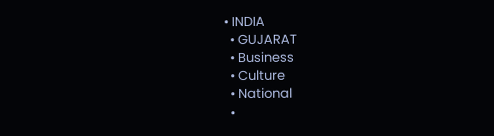• INDIA
  • GUJARAT
  • Business
  • Culture
  • National
  •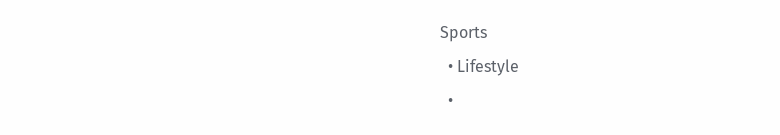Sports
  • Lifestyle
  •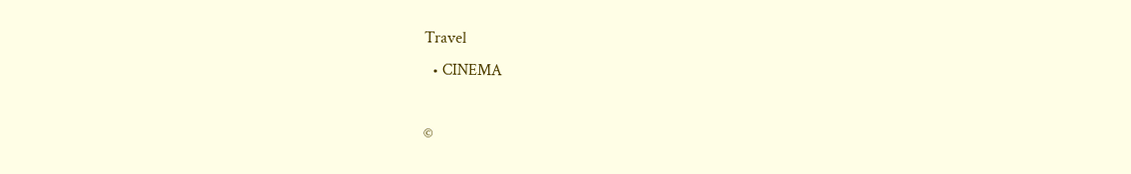Travel
  • CINEMA

©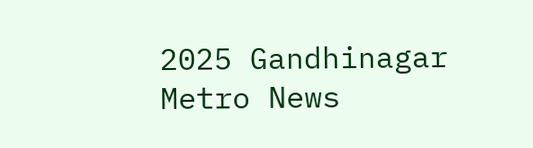2025 Gandhinagar Metro News